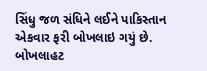સિંધુ જળ સંધિને લઈને પાકિસ્તાન એકવાર ફરી બોખલાઇ ગયું છે. બોખલાહટ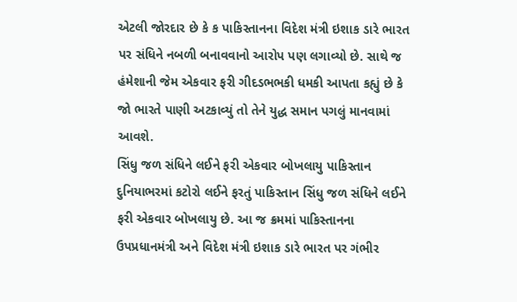એટલી જોરદાર છે કે ક પાકિસ્તાનના વિદેશ મંત્રી ઇશાક ડારે ભારત પર સંધિને નબળી બનાવવાનો આરોપ પણ લગાવ્યો છે. સાથે જ હંમેશાની જેમ એકવાર ફરી ગીદડભભકી ધમકી આપતા કહ્યું છે કે જો ભારતે પાણી અટકાવ્યું તો તેને યુદ્ધ સમાન પગલું માનવામાં આવશે.
સિંધુ જળ સંધિને લઈને ફરી એકવાર બોખલાયુ પાકિસ્તાન
દુનિયાભરમાં કટોરો લઈને ફરતું પાકિસ્તાન સિંધુ જળ સંધિને લઈને ફરી એકવાર બોખલાયુ છે. આ જ ક્રમમાં પાકિસ્તાનના ઉપપ્રધાનમંત્રી અને વિદેશ મંત્રી ઇશાક ડારે ભારત પર ગંભીર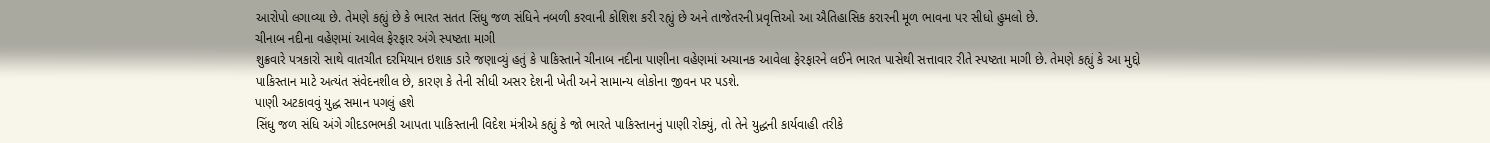આરોપો લગાવ્યા છે. તેમણે કહ્યું છે કે ભારત સતત સિંધુ જળ સંધિને નબળી કરવાની કોશિશ કરી રહ્યું છે અને તાજેતરની પ્રવૃત્તિઓ આ ઐતિહાસિક કરારની મૂળ ભાવના પર સીધો હુમલો છે.
ચીનાબ નદીના વહેણમાં આવેલ ફેરફાર અંગે સ્પષ્ટતા માગી
શુક્રવારે પત્રકારો સાથે વાતચીત દરમિયાન ઇશાક ડારે જણાવ્યું હતું કે પાકિસ્તાને ચીનાબ નદીના પાણીના વહેણમાં અચાનક આવેલા ફેરફારને લઈને ભારત પાસેથી સત્તાવાર રીતે સ્પષ્ટતા માગી છે. તેમણે કહ્યું કે આ મુદ્દો પાકિસ્તાન માટે અત્યંત સંવેદનશીલ છે, કારણ કે તેની સીધી અસર દેશની ખેતી અને સામાન્ય લોકોના જીવન પર પડશે.
પાણી અટકાવવું યુદ્ધ સમાન પગલું હશે
સિંધુ જળ સંધિ અંગે ગીદડભભકી આપતા પાકિસ્તાની વિદેશ મંત્રીએ કહ્યું કે જો ભારતે પાકિસ્તાનનું પાણી રોક્યું, તો તેને યુદ્ધની કાર્યવાહી તરીકે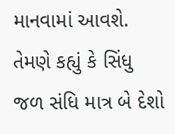માનવામાં આવશે. તેમણે કહ્યું કે સિંધુ જળ સંધિ માત્ર બે દેશો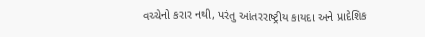વચ્ચેનો કરાર નથી, પરંતુ આંતરરાષ્ટ્રીય કાયદા અને પ્રાદેશિક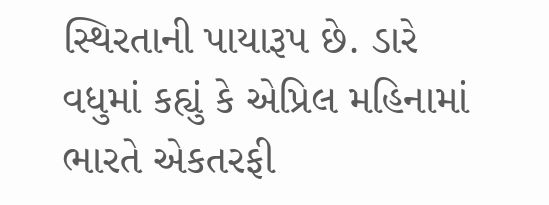સ્થિરતાની પાયારૂપ છે. ડારે વધુમાં કહ્યું કે એપ્રિલ મહિનામાં ભારતે એકતરફી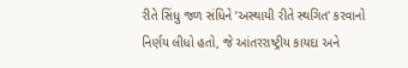રીતે સિંધુ જળ સંધિને ‘અસ્થાયી રીતે સ્થગિત’ કરવાનો નિર્ણય લીધો હતો, જે આંતરરાષ્ટ્રીય કાયદા અને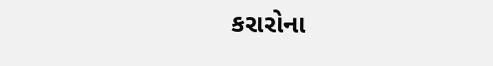કરારોના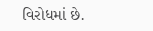વિરોધમાં છે.